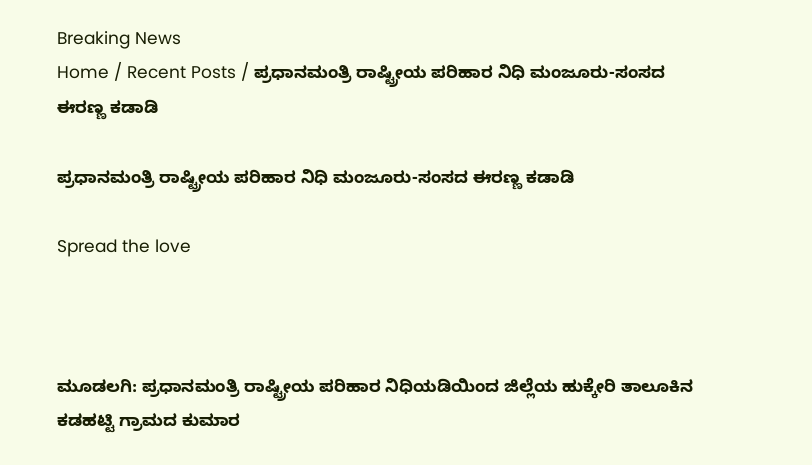Breaking News
Home / Recent Posts / ಪ್ರಧಾನಮಂತ್ರಿ ರಾಷ್ಟ್ರೀಯ ಪರಿಹಾರ ನಿಧಿ ಮಂಜೂರು-ಸಂಸದ ಈರಣ್ಣ ಕಡಾಡಿ

ಪ್ರಧಾನಮಂತ್ರಿ ರಾಷ್ಟ್ರೀಯ ಪರಿಹಾರ ನಿಧಿ ಮಂಜೂರು-ಸಂಸದ ಈರಣ್ಣ ಕಡಾಡಿ

Spread the love



ಮೂಡಲಗಿ: ಪ್ರಧಾನಮಂತ್ರಿ ರಾಷ್ಟ್ರೀಯ ಪರಿಹಾರ ನಿಧಿಯಡಿಯಿಂದ ಜಿಲ್ಲೆಯ ಹುಕ್ಕೇರಿ ತಾಲೂಕಿನ ಕಡಹಟ್ಟಿ ಗ್ರಾಮದ ಕುಮಾರ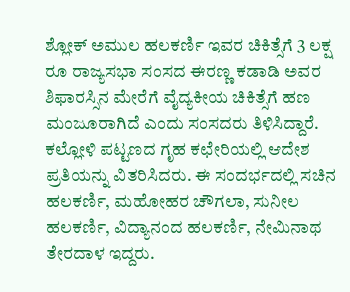ಶ್ಲೋಕ್ ಅಮುಲ ಹಲಕರ್ಣಿ ಇವರ ಚಿಕಿತ್ಸೆಗೆ 3 ಲಕ್ಷ ರೂ ರಾಜ್ಯಸಭಾ ಸಂಸದ ಈರಣ್ಣ ಕಡಾಡಿ ಅವರ ಶಿಫಾರಸ್ಸಿನ ಮೇರೆಗೆ ವೈದ್ಯಕೀಯ ಚಿಕಿತ್ಸೆಗೆ ಹಣ ಮಂಜೂರಾಗಿದೆ ಎಂದು ಸಂಸದರು ತಿಳಿಸಿದ್ದಾರೆ.
ಕಲ್ಲೋಳಿ ಪಟ್ಟಣದ ಗೃಹ ಕಛೇರಿಯಲ್ಲಿ ಆದೇಶ ಪ್ರತಿಯನ್ನು ವಿತರಿಸಿದರು. ಈ ಸಂದರ್ಭದಲ್ಲಿ ಸಚಿನ ಹಲಕರ್ಣಿ, ಮಹೋಹರ ಚೌಗಲಾ, ಸುನೀಲ ಹಲಕರ್ಣಿ, ವಿದ್ಯಾನಂದ ಹಲಕರ್ಣಿ, ನೇಮಿನಾಥ ತೇರದಾಳ ಇದ್ದರು.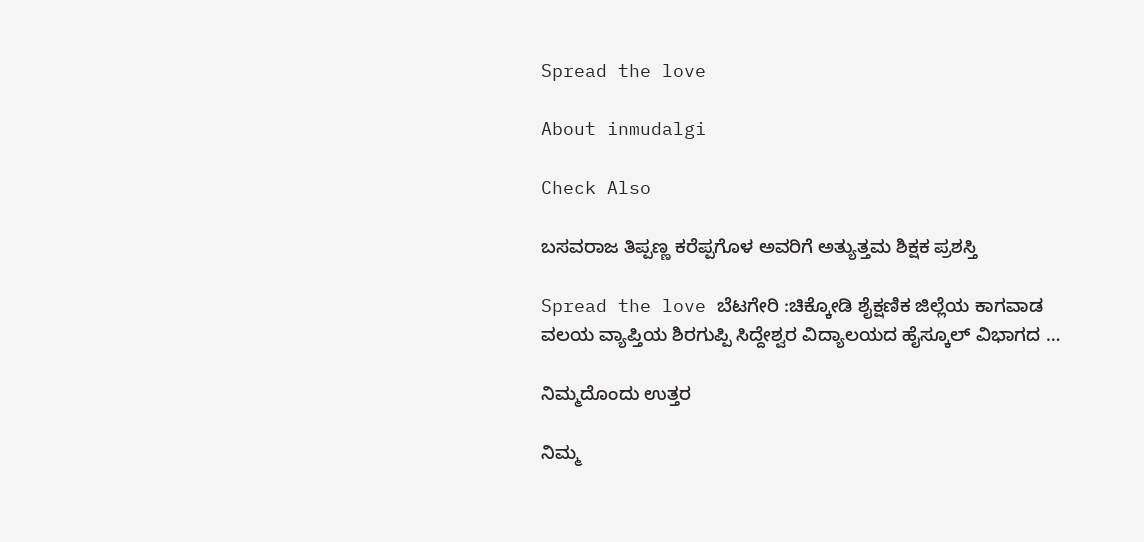Spread the love

About inmudalgi

Check Also

ಬಸವರಾಜ ತಿಪ್ಪಣ್ಣ ಕರೆಪ್ಪಗೊಳ ಅವರಿಗೆ ಅತ್ಯುತ್ತಮ ಶಿಕ್ಷಕ ಪ್ರಶಸ್ತಿ

Spread the love ಬೆಟಗೇರಿ :ಚಿಕ್ಕೋಡಿ ಶೈಕ್ಷಣಿಕ ಜಿಲ್ಲೆಯ ಕಾಗವಾಡ ವಲಯ ವ್ಯಾಪ್ತಿಯ ಶಿರಗುಪ್ಪಿ ಸಿದ್ದೇಶ್ವರ ವಿದ್ಯಾಲಯದ ಹೈಸ್ಕೂಲ್ ವಿಭಾಗದ …

ನಿಮ್ಮದೊಂದು ಉತ್ತರ

ನಿಮ್ಮ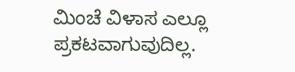ಮಿಂಚೆ ವಿಳಾಸ ಎಲ್ಲೂ ಪ್ರಕಟವಾಗುವುದಿಲ್ಲ.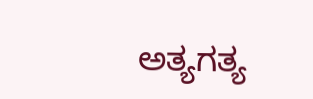ಅತ್ಯಗತ್ಯ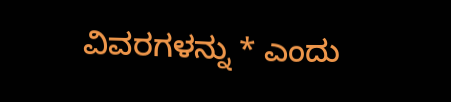ವಿವರಗಳನ್ನು * ಎಂದು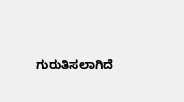ಗುರುತಿಸಲಾಗಿದೆ